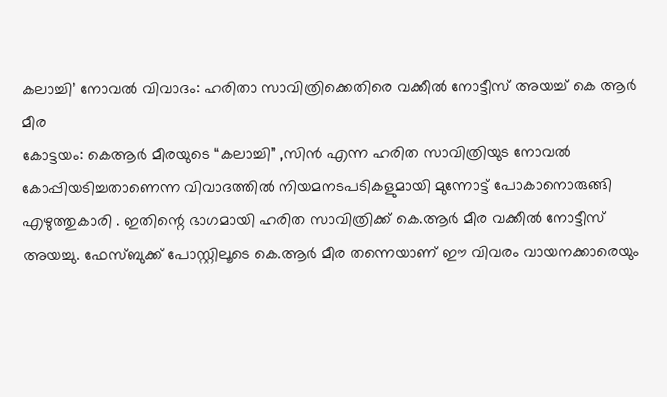കലാച്ചി’ നോവൽ വിവാദം: ഹരിതാ സാവിത്രിക്കെതിരെ വക്കീൽ നോട്ടീസ് അയച്ച് കെ ആർ മീര
കോട്ടയം: കെആർ മീരയുടെ “കലാച്ചി” ,സിൻ എന്ന ഹരിത സാവിത്രിയുട നോവൽ കോപ്പിയടിച്ചതാണെന്ന വിവാദത്തിൽ നിയമനടപടികളുമായി മുന്നോട്ട് പോകാനൊരുങ്ങി എഴുത്തുകാരി . ഇതിന്റെ ഭാഗമായി ഹരിത സാവിത്രിക്ക് കെ.ആർ മീര വക്കീൽ നോട്ടീസ് അയച്ചു. ഫേസ്ബുക്ക് പോസ്റ്റിലൂടെ കെ.ആർ മീര തന്നെയാണ് ഈ വിവരം വായനക്കാരെയും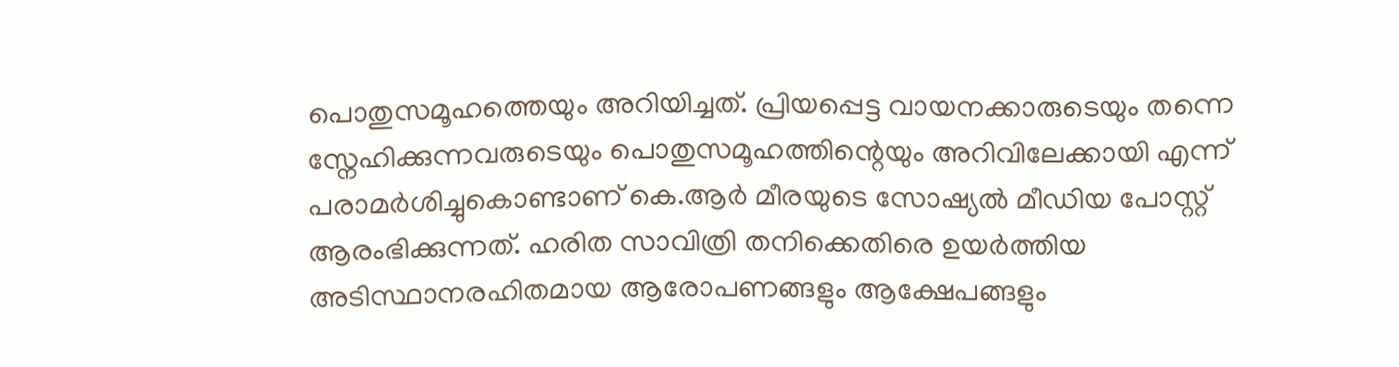പൊതുസമൂഹത്തെയും അറിയിച്ചത്. പ്രിയപ്പെട്ട വായനക്കാരുടെയും തന്നെ സ്നേഹിക്കുന്നവരുടെയും പൊതുസമൂഹത്തിന്റെയും അറിവിലേക്കായി എന്ന് പരാമർശിച്ചുകൊണ്ടാണ് കെ.ആർ മീരയുടെ സോഷ്യൽ മീഡിയ പോസ്റ്റ് ആരംഭിക്കുന്നത്. ഹരിത സാവിത്രി തനിക്കെതിരെ ഉയർത്തിയ അടിസ്ഥാനരഹിതമായ ആരോപണങ്ങളും ആക്ഷേപങ്ങളും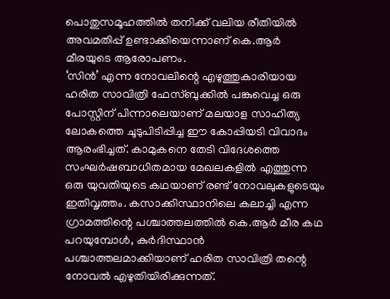പൊതുസമൂഹത്തിൽ തനിക്ക് വലിയ രീതിയിൽ അവമതിപ്പ് ഉണ്ടാക്കിയെന്നാണ് കെ.ആർ മീരയുടെ ആരോപണം.
‘സിൻ’ എന്ന നോവലിന്റെ എഴുത്തുകാരിയായ ഹരിത സാവിത്രി ഫേസ്ബുക്കിൽ പങ്കുവെച്ച ഒരു പോസ്റ്റിന് പിന്നാലെയാണ് മലയാള സാഹിത്യ ലോകത്തെ ചൂടുപിടിപ്പിച്ച ഈ കോപ്പിയടി വിവാദം ആരംഭിച്ചത്. കാമുകനെ തേടി വിദേശത്തെ സംഘർഷബാധിതമായ മേഖലകളിൽ എത്തുന്ന ഒരു യുവതിയുടെ കഥയാണ് രണ്ട് നോവലുകളുടെയും ഇതിവൃത്തം. കസാക്കിസ്ഥാനിലെ കലാച്ചി എന്ന ഗ്രാമത്തിന്റെ പശ്ചാത്തലത്തിൽ കെ.ആർ മീര കഥ പറയുമ്പോൾ, കുർദിസ്ഥാൻ പശ്ചാത്തലമാക്കിയാണ് ഹരിത സാവിത്രി തന്റെ നോവൽ എഴുതിയിരിക്കുന്നത്.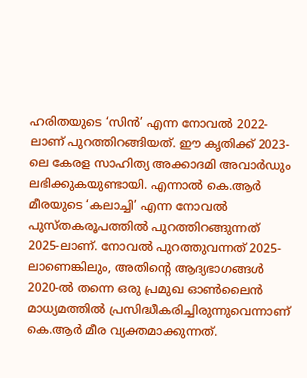ഹരിതയുടെ ‘സിൻ’ എന്ന നോവൽ 2022-ലാണ് പുറത്തിറങ്ങിയത്. ഈ കൃതിക്ക് 2023-ലെ കേരള സാഹിത്യ അക്കാദമി അവാർഡും ലഭിക്കുകയുണ്ടായി. എന്നാൽ കെ.ആർ മീരയുടെ ‘കലാച്ചി’ എന്ന നോവൽ പുസ്തകരൂപത്തിൽ പുറത്തിറങ്ങുന്നത് 2025-ലാണ്. നോവൽ പുറത്തുവന്നത് 2025-ലാണെങ്കിലും, അതിന്റെ ആദ്യഭാഗങ്ങൾ 2020-ൽ തന്നെ ഒരു പ്രമുഖ ഓൺലൈൻ മാധ്യമത്തിൽ പ്രസിദ്ധീകരിച്ചിരുന്നുവെന്നാണ് കെ.ആർ മീര വ്യക്തമാക്കുന്നത്.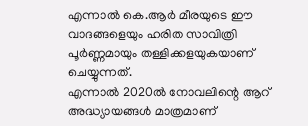എന്നാൽ കെ.ആർ മീരയുടെ ഈ വാദങ്ങളെയും ഹരിത സാവിത്രി പൂർണ്ണമായും തള്ളിക്കളയുകയാണ് ചെയ്യുന്നത്.
എന്നാൽ 2020ൽ നോവലിന്റെ ആറ് അദ്ധ്യായങ്ങൾ മാത്രമാണ്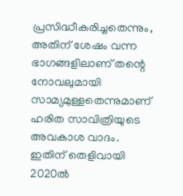പ്രസിദ്ധീകരിച്ചതെന്നും, അതിന് ശേഷം വന്ന ഭാഗങ്ങളിലാണ് തന്റെ നോവലുമായി സാമ്യമുള്ളതെന്നുമാണ് ഹരിത സാവിത്രിയുടെ അവകാശ വാദം. ഇതിന് തെളിവായി 2020ൽ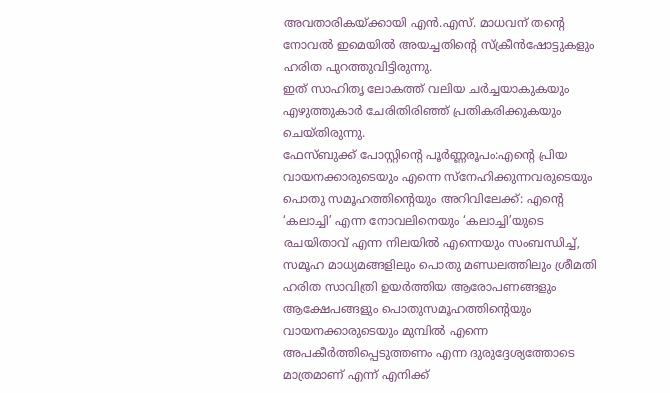അവതാരികയ്ക്കായി എൻ.എസ്. മാധവന് തന്റെ നോവൽ ഇമെയിൽ അയച്ചതിന്റെ സ്ക്രീൻഷോട്ടുകളും ഹരിത പുറത്തുവിട്ടിരുന്നു.
ഇത് സാഹിതൃ ലോകത്ത് വലിയ ചർച്ചയാകുകയും എഴുത്തുകാർ ചേരിതിരിഞ്ഞ് പ്രതികരിക്കുകയും ചെയ്തിരുന്നു.
ഫേസ്ബുക്ക് പോസ്റ്റിന്റെ പൂർണ്ണരൂപം:എന്റെ പ്രിയ വായനക്കാരുടെയും എന്നെ സ്നേഹിക്കുന്നവരുടെയും പൊതു സമൂഹത്തിന്റെയും അറിവിലേക്ക്: എന്റെ ‘കലാച്ചി’ എന്ന നോവലിനെയും ‘കലാച്ചി’യുടെ രചയിതാവ് എന്ന നിലയിൽ എന്നെയും സംബന്ധിച്ച്, സമൂഹ മാധ്യമങ്ങളിലും പൊതു മണ്ഡലത്തിലും ശ്രീമതി ഹരിത സാവിത്രി ഉയർത്തിയ ആരോപണങ്ങളും ആക്ഷേപങ്ങളും പൊതുസമൂഹത്തിന്റെയും വായനക്കാരുടെയും മുമ്പിൽ എന്നെ അപകീർത്തിപ്പെടുത്തണം എന്ന ദുരുദ്ദേശ്യത്തോടെ മാത്രമാണ് എന്ന് എനിക്ക്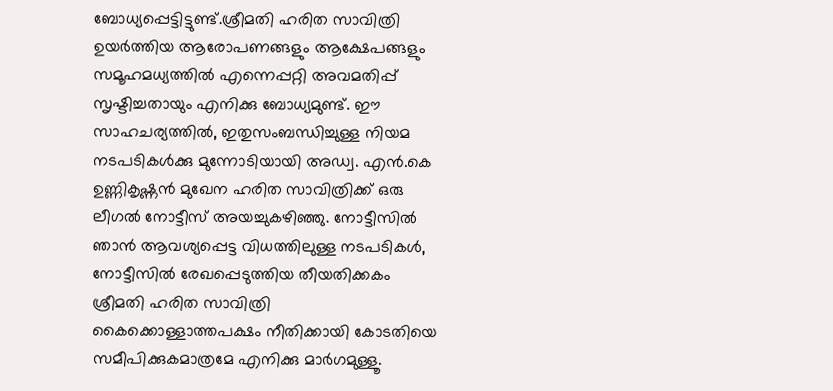ബോധ്യപ്പെട്ടിട്ടുണ്ട്.ശ്രീമതി ഹരിത സാവിത്രി ഉയർത്തിയ ആരോപണങ്ങളും ആക്ഷേപങ്ങളും സമൂഹമധ്യത്തിൽ എന്നെപ്പറ്റി അവമതിപ്പ് സൃഷ്ടിച്ചതായും എനിക്കു ബോധ്യമുണ്ട്. ഈ സാഹചര്യത്തിൽ, ഇതുസംബന്ധിച്ചുള്ള നിയമ നടപടികൾക്കു മുന്നോടിയായി അഡ്വ. എൻ.കെ ഉണ്ണികൃഷ്ണൻ മുഖേന ഹരിത സാവിത്രിക്ക് ഒരു ലീഗൽ നോട്ടീസ് അയച്ചുകഴിഞ്ഞു. നോട്ടീസിൽ ഞാൻ ആവശ്യപ്പെട്ട വിധത്തിലുള്ള നടപടികൾ, നോട്ടീസിൽ രേഖപ്പെടുത്തിയ തീയതിക്കകം ശ്രീമതി ഹരിത സാവിത്രി കൈക്കൊള്ളാത്തപക്ഷം നീതിക്കായി കോടതിയെ സമീപിക്കുകമാത്രമേ എനിക്കു മാർഗമുള്ളൂ.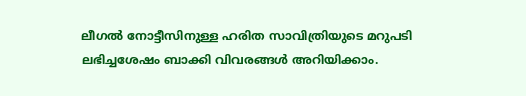ലീഗൽ നോട്ടീസിനുള്ള ഹരിത സാവിത്രിയുടെ മറുപടി ലഭിച്ചശേഷം ബാക്കി വിവരങ്ങൾ അറിയിക്കാം.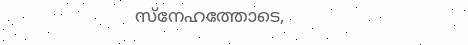സ്നേഹത്തോടെ,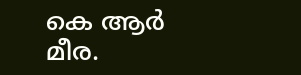കെ ആർ മീര.